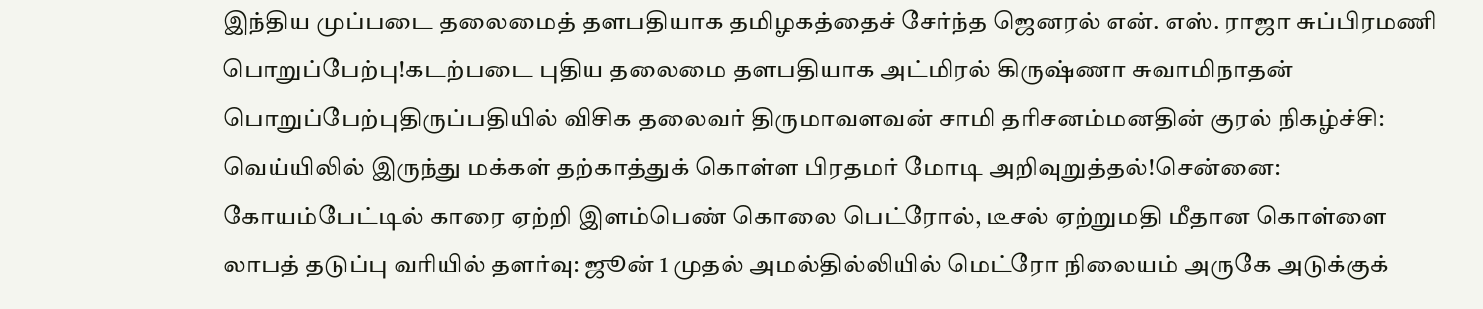இந்திய முப்படை தலைமைத் தளபதியாக தமிழகத்தைச் சேர்ந்த ஜெனரல் என். எஸ். ராஜா சுப்பிரமணி பொறுப்பேற்பு!கடற்படை புதிய தலைமை தளபதியாக அட்மிரல் கிருஷ்ணா சுவாமிநாதன் பொறுப்பேற்புதிருப்பதியில் விசிக தலைவர் திருமாவளவன் சாமி தரிசனம்மனதின் குரல் நிகழ்ச்சி: வெய்யிலில் இருந்து மக்கள் தற்காத்துக் கொள்ள பிரதமர் மோடி அறிவுறுத்தல்!சென்னை: கோயம்பேட்டில் காரை ஏற்றி இளம்பெண் கொலை பெட்ரோல், டீசல் ஏற்றுமதி மீதான கொள்ளை லாபத் தடுப்பு வரியில் தளர்வு: ஜூன் 1 முதல் அமல்தில்லியில் மெட்ரோ நிலையம் அருகே அடுக்குக்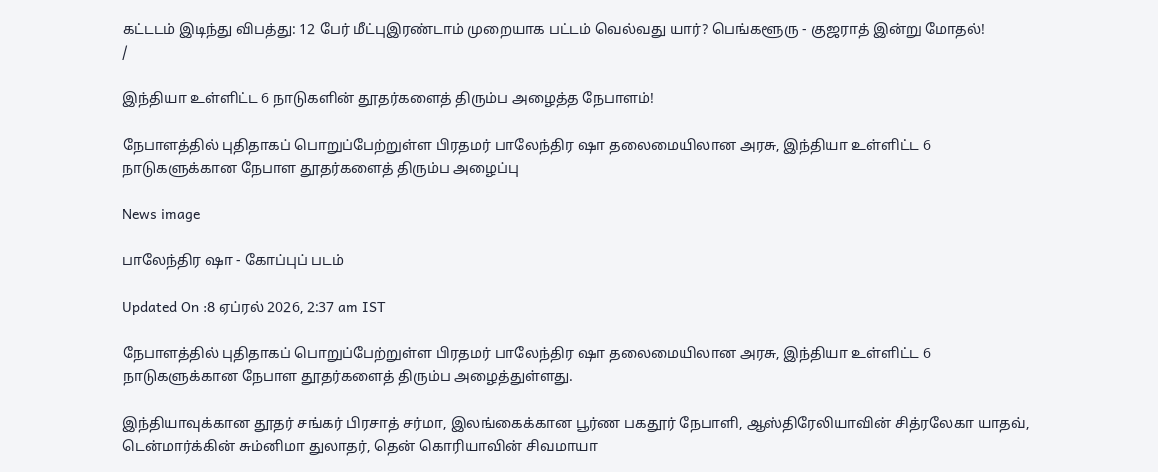கட்டடம் இடிந்து விபத்து: 12 பேர் மீட்புஇரண்டாம் முறையாக பட்டம் வெல்வது யார்? பெங்களூரு - குஜராத் இன்று மோதல்!
/

இந்தியா உள்ளிட்ட 6 நாடுகளின் தூதர்களைத் திரும்ப அழைத்த நேபாளம்!

நேபாளத்தில் புதிதாகப் பொறுப்பேற்றுள்ள பிரதமர் பாலேந்திர ஷா தலைமையிலான அரசு, இந்தியா உள்ளிட்ட 6 நாடுகளுக்கான நேபாள தூதர்களைத் திரும்ப அழைப்பு

News image

பாலேந்திர ஷா - கோப்புப் படம்

Updated On :8 ஏப்ரல் 2026, 2:37 am IST

நேபாளத்தில் புதிதாகப் பொறுப்பேற்றுள்ள பிரதமர் பாலேந்திர ஷா தலைமையிலான அரசு, இந்தியா உள்ளிட்ட 6 நாடுகளுக்கான நேபாள தூதர்களைத் திரும்ப அழைத்துள்ளது.

இந்தியாவுக்கான தூதர் சங்கர் பிரசாத் சர்மா, இலங்கைக்கான பூர்ண பகதூர் நேபாளி, ஆஸ்திரேலியாவின் சித்ரலேகா யாதவ், டென்மார்க்கின் சும்னிமா துலாதர், தென் கொரியாவின் சிவமாயா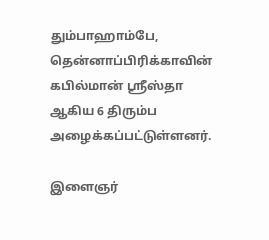தும்பாஹாம்பே, தென்னாப்பிரிக்காவின் கபில்மான் ஸ்ரீஸ்தா ஆகிய 6 திரும்ப அழைக்கப்பட்டுள்ளனர்.

இளைஞர்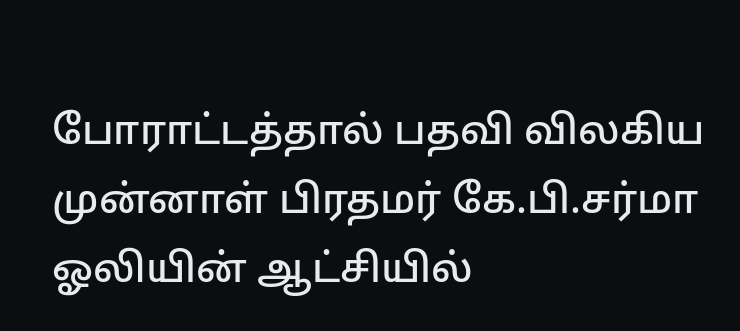போராட்டத்தால் பதவி விலகிய முன்னாள் பிரதமர் கே.பி.சர்மா ஓலியின் ஆட்சியில்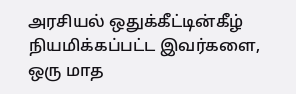அரசியல் ஒதுக்கீட்டின்கீழ் நியமிக்கப்பட்ட இவர்களை, ஒரு மாத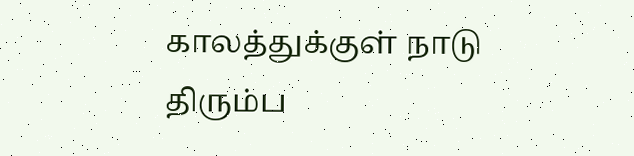காலத்துக்குள் நாடு திரும்ப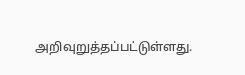அறிவுறுத்தப்பட்டுள்ளது.